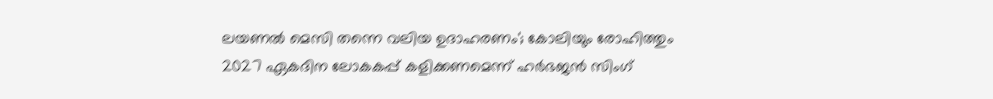ലയണല്‍ മെസി തന്നെ വലിയ ഉദാഹരണം'; കോലിയും രോഹിത്തും 2027 ഏകദിന ലോകകപ്പ് കളിക്കണമെന്ന് ഹര്‍ഭജന്‍ സിംഗ്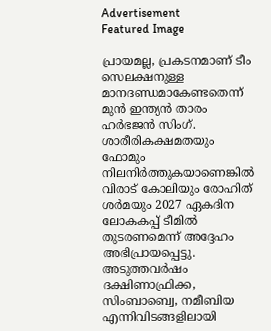Advertisement
Featured Image

പ്രായമല്ല, പ്രകടനമാണ് ടീം സെലക്ഷനുള്ള മാനദണ്ഡമാകേണ്ടതെന്ന് മുന്‍ ഇന്ത്യന്‍ താരം ഹര്‍ഭജന്‍ സിംഗ്. ശാരീരികക്ഷമതയും ഫോമും നിലനിര്‍ത്തുകയാണെങ്കില്‍ വിരാട് കോലിയും രോഹിത് ശര്‍മയും 2027 ഏകദിന ലോകകപ്പ് ടീമില്‍ തുടരണമെന്ന് അദ്ദേഹം അഭിപ്രായപ്പെട്ടു. അടുത്തവര്‍ഷം ദക്ഷിണാഫ്രിക്ക, സിംബാബ്വെ, നമീബിയ എന്നിവിടങ്ങളിലായി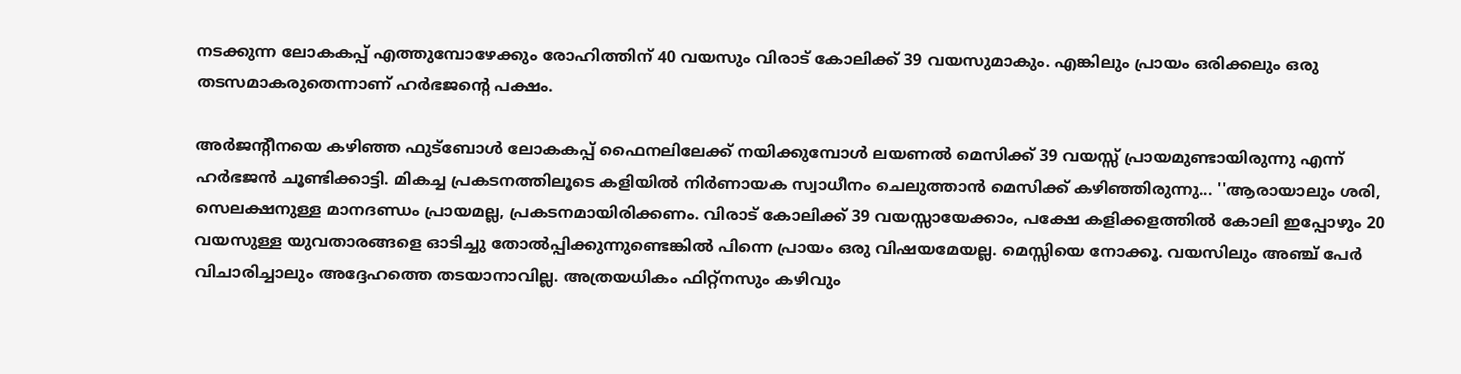നടക്കുന്ന ലോകകപ്പ് എത്തുമ്പോഴേക്കും രോഹിത്തിന് 40 വയസും വിരാട് കോലിക്ക് 39 വയസുമാകും. എങ്കിലും പ്രായം ഒരിക്കലും ഒരു തടസമാകരുതെന്നാണ് ഹര്‍ഭജന്റെ പക്ഷം.

അര്‍ജന്റീനയെ കഴിഞ്ഞ ഫുട്‌ബോള്‍ ലോകകപ്പ് ഫൈനലിലേക്ക് നയിക്കുമ്പോള്‍ ലയണല്‍ മെസിക്ക് 39 വയസ്സ് പ്രായമുണ്ടായിരുന്നു എന്ന് ഹര്‍ഭജന്‍ ചൂണ്ടിക്കാട്ടി. മികച്ച പ്രകടനത്തിലൂടെ കളിയില്‍ നിര്‍ണായക സ്വാധീനം ചെലുത്താന്‍ മെസിക്ക് കഴിഞ്ഞിരുന്നു... ''ആരായാലും ശരി, സെലക്ഷനുള്ള മാനദണ്ഡം പ്രായമല്ല, പ്രകടനമായിരിക്കണം. വിരാട് കോലിക്ക് 39 വയസ്സായേക്കാം, പക്ഷേ കളിക്കളത്തില്‍ കോലി ഇപ്പോഴും 20 വയസുള്ള യുവതാരങ്ങളെ ഓടിച്ചു തോല്‍പ്പിക്കുന്നുണ്ടെങ്കില്‍ പിന്നെ പ്രായം ഒരു വിഷയമേയല്ല. മെസ്സിയെ നോക്കൂ. വയസിലും അഞ്ച് പേര്‍ വിചാരിച്ചാലും അദ്ദേഹത്തെ തടയാനാവില്ല. അത്രയധികം ഫിറ്റ്നസും കഴിവും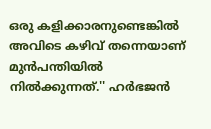ഒരു കളിക്കാരനുണ്ടെങ്കില്‍ അവിടെ കഴിവ് തന്നെയാണ് മുന്‍പന്തിയില്‍ നില്‍ക്കുന്നത്.'' ഹര്‍ഭജന്‍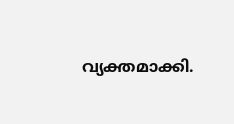വ്യക്തമാക്കി.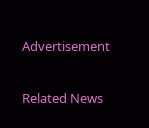Advertisement

Related News